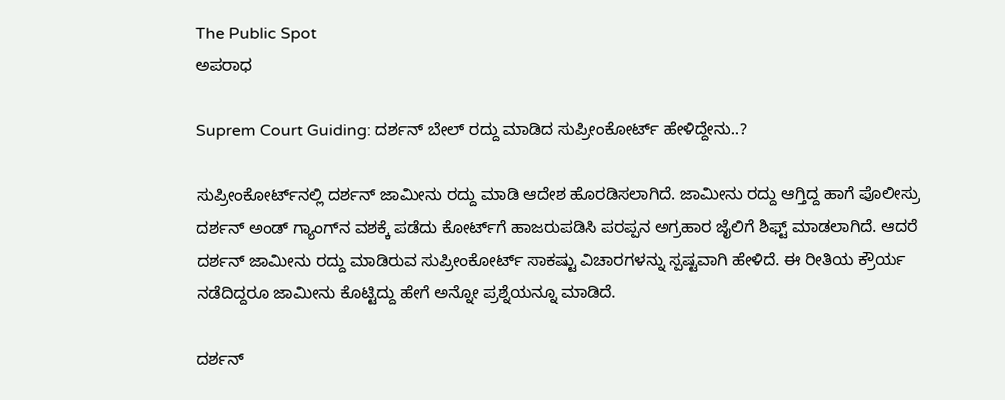The Public Spot
ಅಪರಾಧ

Suprem Court Guiding: ದರ್ಶನ್‌ ಬೇಲ್‌ ರದ್ದು ಮಾಡಿದ ಸುಪ್ರೀಂಕೋರ್ಟ್‌ ಹೇಳಿದ್ದೇನು..?

ಸುಪ್ರೀಂಕೋರ್ಟ್‌ನಲ್ಲಿ ದರ್ಶನ್‌ ಜಾಮೀನು ರದ್ದು ಮಾಡಿ ಆದೇಶ ಹೊರಡಿಸಲಾಗಿದೆ. ಜಾಮೀನು ರದ್ದು ಆಗ್ತಿದ್ದ ಹಾಗೆ ಪೊಲೀಸ್ರು ದರ್ಶನ್‌ ಅಂಡ್‌ ಗ್ಯಾಂಗ್‌ನ ವಶಕ್ಕೆ ಪಡೆದು ಕೋರ್ಟ್‌ಗೆ ಹಾಜರುಪಡಿಸಿ ಪರಪ್ಪನ ಅಗ್ರಹಾರ ಜೈಲಿಗೆ ಶಿಫ್ಟ್‌ ಮಾಡಲಾಗಿದೆ. ಆದರೆ ದರ್ಶನ್‌ ಜಾಮೀನು ರದ್ದು ಮಾಡಿರುವ ಸುಪ್ರೀಂಕೋರ್ಟ್‌ ಸಾಕಷ್ಟು ವಿಚಾರಗಳನ್ನು ಸ್ಪಷ್ಟವಾಗಿ ಹೇಳಿದೆ. ಈ ರೀತಿಯ ಕ್ರೌರ್ಯ ನಡೆದಿದ್ದರೂ ಜಾಮೀನು ಕೊಟ್ಟಿದ್ದು ಹೇಗೆ ಅನ್ನೋ ಪ್ರಶ್ನೆಯನ್ನೂ ಮಾಡಿದೆ.

ದರ್ಶನ್‌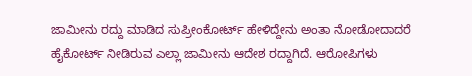ಜಾಮೀನು ರದ್ದು ಮಾಡಿದ ಸುಪ್ರೀಂಕೋರ್ಟ್‌ ಹೇಳಿದ್ದೇನು ಅಂತಾ ನೋಡೋದಾದರೆ ಹೈಕೋರ್ಟ್‌ ನೀಡಿರುವ ಎಲ್ಲಾ ಜಾಮೀನು ಆದೇಶ ರದ್ದಾಗಿದೆ. ಆರೋಪಿಗಳು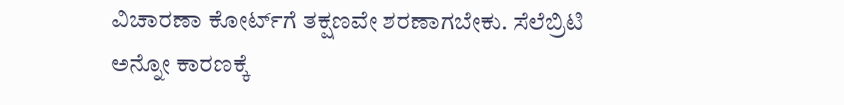ವಿಚಾರಣಾ ಕೋರ್ಟ್‌ಗೆ ತಕ್ಷಣವೇ ಶರಣಾಗಬೇಕು. ಸೆಲೆಬ್ರಿಟಿ ಅನ್ನೋ ಕಾರಣಕ್ಕೆ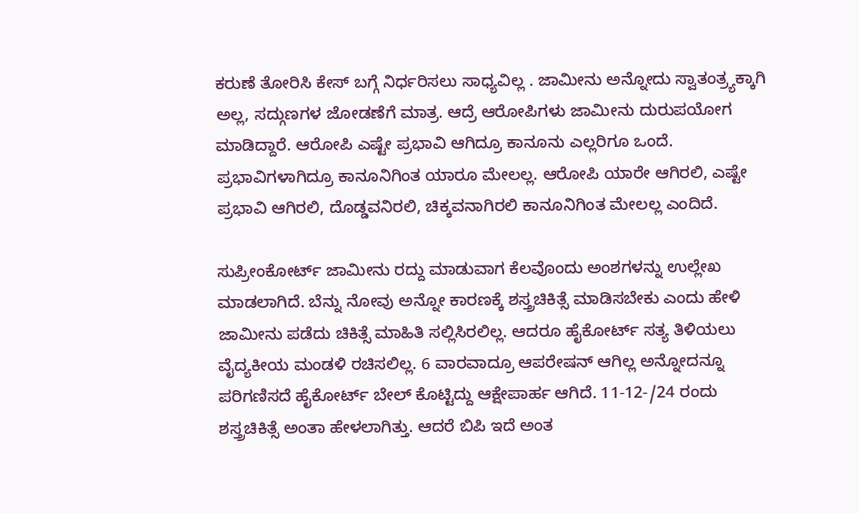ಕರುಣೆ ತೋರಿಸಿ ಕೇಸ್‌ ಬಗ್ಗೆ ನಿರ್ಧರಿಸಲು ಸಾಧ್ಯವಿಲ್ಲ . ಜಾಮೀನು ಅನ್ನೋದು ಸ್ವಾತಂತ್ರ್ಯಕ್ಕಾಗಿ ಅಲ್ಲ, ಸದ್ಗುಣಗಳ ಜೋಡಣೆಗೆ ಮಾತ್ರ. ಆದ್ರೆ ಆರೋಪಿಗಳು ಜಾಮೀನು ದುರುಪಯೋಗ ಮಾಡಿದ್ದಾರೆ. ಆರೋಪಿ ಎಷ್ಟೇ ಪ್ರಭಾವಿ ಆಗಿದ್ರೂ ಕಾನೂನು ಎಲ್ಲರಿಗೂ ಒಂದೆ. ಪ್ರಭಾವಿಗಳಾಗಿದ್ರೂ ಕಾನೂನಿಗಿಂತ ಯಾರೂ ಮೇಲಲ್ಲ. ಆರೋಪಿ ಯಾರೇ ಆಗಿರಲಿ, ಎಷ್ಟೇ ಪ್ರಭಾವಿ ಆಗಿರಲಿ, ದೊಡ್ಡವನಿರಲಿ, ಚಿಕ್ಕವನಾಗಿರಲಿ ಕಾನೂನಿಗಿಂತ ಮೇಲಲ್ಲ ಎಂದಿದೆ.

ಸುಪ್ರೀಂಕೋರ್ಟ್‌ ಜಾಮೀನು ರದ್ದು ಮಾಡುವಾಗ ಕೆಲವೊಂದು ಅಂಶಗಳನ್ನು ಉಲ್ಲೇಖ ಮಾಡಲಾಗಿದೆ. ಬೆನ್ನು ನೋವು ಅನ್ನೋ ಕಾರಣಕ್ಕೆ ಶಸ್ತ್ರಚಿಕಿತ್ಸೆ ಮಾಡಿಸಬೇಕು ಎಂದು ಹೇಳಿ ಜಾಮೀನು ಪಡೆದು ಚಿಕಿತ್ಸೆ ಮಾಹಿತಿ ಸಲ್ಲಿಸಿರಲಿಲ್ಲ. ಆದರೂ ಹೈಕೋರ್ಟ್‌ ಸತ್ಯ ತಿಳಿಯಲು ವೈದ್ಯಕೀಯ ಮಂಡಳಿ ರಚಿಸಲಿಲ್ಲ. 6 ವಾರವಾದ್ರೂ ಆಪರೇಷನ್‌ ಆಗಿಲ್ಲ ಅನ್ನೋದನ್ನೂ ಪರಿಗಣಿಸದೆ ಹೈಕೋರ್ಟ್‌ ಬೇಲ್‌ ಕೊಟ್ಟಿದ್ದು ಆಕ್ಷೇಪಾರ್ಹ ಆಗಿದೆ. 11-12-/24 ರಂದು ಶಸ್ತ್ರಚಿಕಿತ್ಸೆ ಅಂತಾ ಹೇಳಲಾಗಿತ್ತು. ಆದರೆ ಬಿಪಿ ಇದೆ ಅಂತ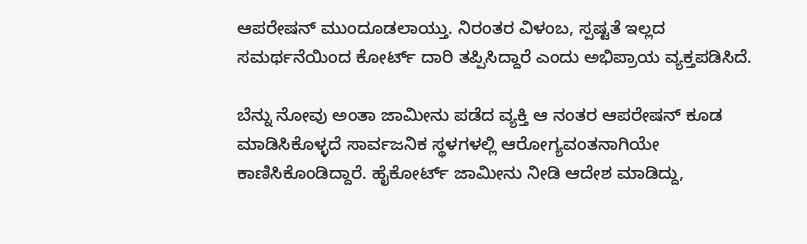ಆಪರೇಷನ್‌ ಮುಂದೂಡಲಾಯ್ತು. ನಿರಂತರ ವಿಳಂಬ, ಸ್ಪಷ್ಟತೆ ಇಲ್ಲದ ಸಮರ್ಥನೆಯಿಂದ ಕೋರ್ಟ್‌ ದಾರಿ ತಪ್ಪಿಸಿದ್ದಾರೆ ಎಂದು ಅಭಿಪ್ರಾಯ ವ್ಯಕ್ತಪಡಿಸಿದೆ.

ಬೆನ್ನು ನೋವು ಅಂತಾ ಜಾಮೀನು ಪಡೆದ ವ್ಯಕ್ತಿ ಆ ನಂತರ ಆಪರೇಷನ್‌ ಕೂಡ ಮಾಡಿಸಿಕೊಳ್ಳದೆ ಸಾರ್ವಜನಿಕ ಸ್ಥಳಗಳಲ್ಲಿ ಆರೋಗ್ಯವಂತನಾಗಿಯೇ ಕಾಣಿಸಿಕೊಂಡಿದ್ದಾರೆ. ಹೈಕೋರ್ಟ್‌ ಜಾಮೀನು ನೀಡಿ ಆದೇಶ ಮಾಡಿದ್ದು,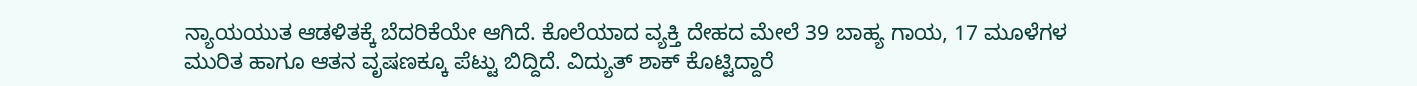ನ್ಯಾಯಯುತ ಆಡಳಿತಕ್ಕೆ ಬೆದರಿಕೆಯೇ ಆಗಿದೆ. ಕೊಲೆಯಾದ ವ್ಯಕ್ತಿ ದೇಹದ ಮೇಲೆ 39 ಬಾಹ್ಯ ಗಾಯ, 17 ಮೂಳೆಗಳ ಮುರಿತ ಹಾಗೂ ಆತನ ವೃಷಣಕ್ಕೂ ಪೆಟ್ಟು ಬಿದ್ದಿದೆ. ವಿದ್ಯುತ್‌ ಶಾಕ್‌ ಕೊಟ್ಟಿದ್ದಾರೆ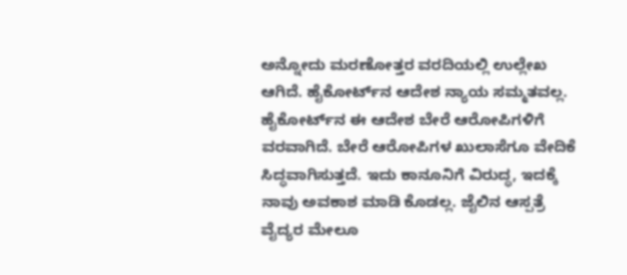ಅನ್ನೋದು ಮರಣೋತ್ತರ ವರದಿಯಲ್ಲಿ ಉಲ್ಲೇಖ ಆಗಿದೆ. ಹೈಕೋರ್ಟ್‌ನ ಆದೇಶ ನ್ಯಾಯ ಸಮ್ಮತವಲ್ಲ. ಹೈಕೋರ್ಟ್‌ನ ಈ ಆದೇಶ ಬೇರೆ ಆರೋಪಿಗಳಿಗೆ ವರವಾಗಿದೆ. ಬೇರೆ ಆರೋಪಿಗಳ ಖುಲಾಸೆಗೂ ವೇದಿಕೆ ಸಿದ್ಧವಾಗಿಸುತ್ತದೆ. ಇದು ಕಾನೂನಿಗೆ ವಿರುದ್ಧ, ಇದಕ್ಕೆ ನಾವು ಅವಕಾಶ ಮಾಡಿ ಕೊಡಲ್ಲ. ಜೈಲಿನ ಆಸ್ಪತ್ರೆ ವೈದ್ಯರ ಮೇಲೂ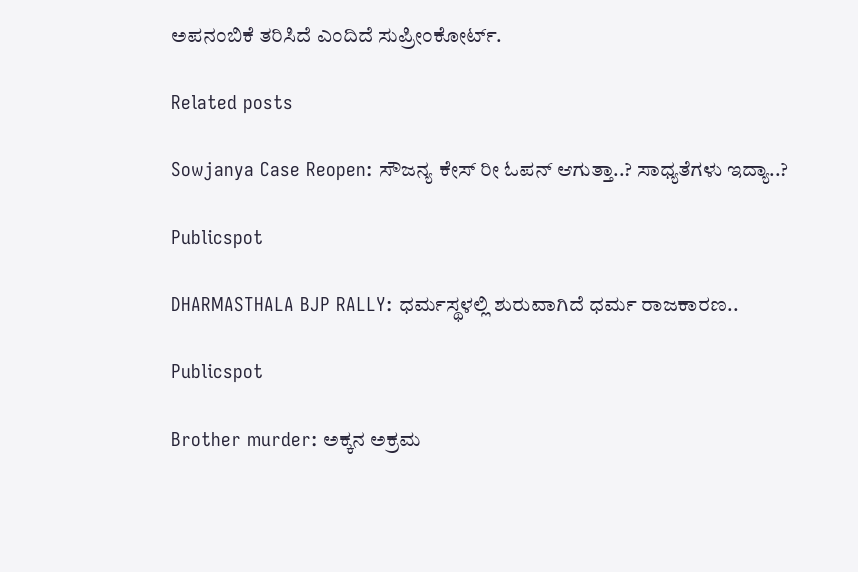ಅಪನಂಬಿಕೆ ತರಿಸಿದೆ ಎಂದಿದೆ ಸುಪ್ರೀಂಕೋರ್ಟ್‌.

Related posts

Sowjanya Case Reopen: ಸೌಜನ್ಯ ಕೇಸ್ ರೀ ಓಪನ್ ಆಗುತ್ತಾ..? ಸಾಧ್ಯತೆಗಳು ಇದ್ಯಾ..?

Publicspot

DHARMASTHALA BJP RALLY: ಧರ್ಮಸ್ಥಳಲ್ಲಿ ಶುರುವಾಗಿದೆ ಧರ್ಮ ರಾಜಕಾರಣ..

Publicspot

Brother murder: ಅಕ್ಕನ ಅಕ್ರಮ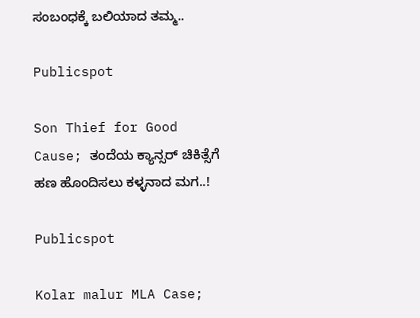ಸಂಬಂಧಕ್ಕೆ ಬಲಿಯಾದ ತಮ್ಮ..

Publicspot

Son Thief for Good Cause; ತಂದೆಯ ಕ್ಯಾನ್ಸರ್ ಚಿಕಿತ್ಸೆಗೆ ಹಣ ಹೊಂದಿಸಲು ಕಳ್ಳನಾದ ಮಗ..!

Publicspot

Kolar malur MLA Case;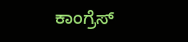ಕಾಂಗ್ರೆಸ್‌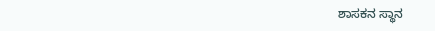ಶಾಸಕನ ಸ್ಥಾನ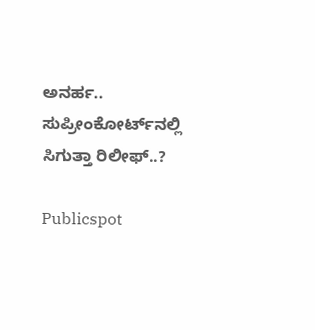ಅನರ್ಹ.. ಸುಪ್ರೀಂಕೋರ್ಟ್‌ನಲ್ಲಿ ಸಿಗುತ್ತಾ ರಿಲೀಫ್..?

Publicspot